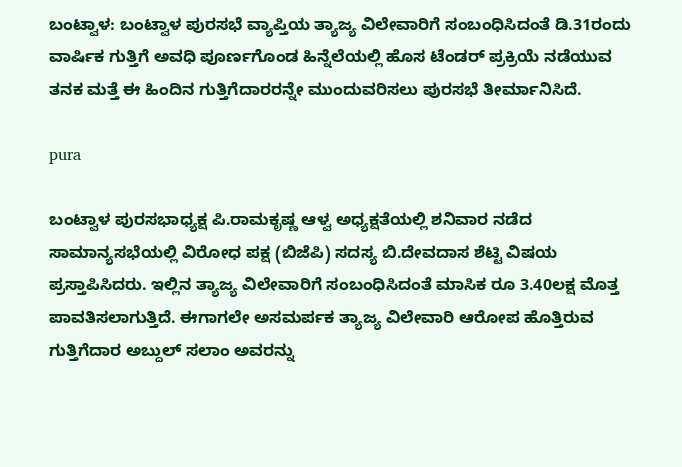ಬಂಟ್ವಾಳ: ಬಂಟ್ವಾಳ ಪುರಸಭೆ ವ್ಯಾಪ್ತಿಯ ತ್ಯಾಜ್ಯ ವಿಲೇವಾರಿಗೆ ಸಂಬಂಧಿಸಿದಂತೆ ಡಿ.31ರಂದು ವಾರ್ಷಿಕ ಗುತ್ತಿಗೆ ಅವಧಿ ಪೂರ್ಣಗೊಂಡ ಹಿನ್ನೆಲೆಯಲ್ಲಿ ಹೊಸ ಟೆಂಡರ್ ಪ್ರಕ್ರಿಯೆ ನಡೆಯುವ ತನಕ ಮತ್ತೆ ಈ ಹಿಂದಿನ ಗುತ್ತಿಗೆದಾರರನ್ನೇ ಮುಂದುವರಿಸಲು ಪುರಸಭೆ ತೀರ್ಮಾನಿಸಿದೆ.

pura

ಬಂಟ್ವಾಳ ಪುರಸಭಾಧ್ಯಕ್ಷ ಪಿ.ರಾಮಕೃಷ್ಣ ಆಳ್ವ ಅಧ್ಯಕ್ಷತೆಯಲ್ಲಿ ಶನಿವಾರ ನಡೆದ ಸಾಮಾನ್ಯಸಭೆಯಲ್ಲಿ ವಿರೋಧ ಪಕ್ಷ (ಬಿಜೆಪಿ) ಸದಸ್ಯ ಬಿ.ದೇವದಾಸ ಶೆಟ್ಟಿ ವಿಷಯ ಪ್ರಸ್ತಾಪಿಸಿದರು. ಇಲ್ಲಿನ ತ್ಯಾಜ್ಯ ವಿಲೇವಾರಿಗೆ ಸಂಬಂಧಿಸಿದಂತೆ ಮಾಸಿಕ ರೂ 3.40ಲಕ್ಷ ಮೊತ್ತ ಪಾವತಿಸಲಾಗುತ್ತಿದೆ. ಈಗಾಗಲೇ ಅಸಮರ್ಪಕ ತ್ಯಾಜ್ಯ ವಿಲೇವಾರಿ ಆರೋಪ ಹೊತ್ತಿರುವ ಗುತ್ತಿಗೆದಾರ ಅಬ್ದುಲ್ ಸಲಾಂ ಅವರನ್ನು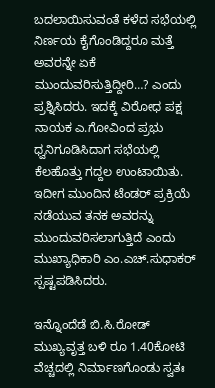ಬದಲಾಯಿಸುವಂತೆ ಕಳೆದ ಸಭೆಯಲ್ಲಿ ನಿರ್ಣಯ ಕೈಗೊಂಡಿದ್ದರೂ ಮತ್ತೆ ಅವರನ್ನೇ ಏಕೆ ಮುಂದುವರಿಸುತ್ತಿದ್ದೀರಿ…? ಎಂದು ಪ್ರಶ್ನಿಸಿದರು. ಇದಕ್ಕೆ ವಿರೋಧ ಪಕ್ಷ ನಾಯಕ ಎ.ಗೋವಿಂದ ಪ್ರಭು ಧ್ವನಿಗೂಡಿಸಿದಾಗ ಸಭೆಯಲ್ಲಿ ಕೆಲಹೊತ್ತು ಗದ್ದಲ ಉಂಟಾಯಿತು. ಇದೀಗ ಮುಂದಿನ ಟೆಂಡರ್ ಪ್ರಕ್ರಿಯೆ ನಡೆಯುವ ತನಕ ಅವರನ್ನು ಮುಂದುವರಿಸಲಾಗುತ್ತಿದೆ ಎಂದು ಮುಖ್ಯಾಧಿಕಾರಿ ಎಂ.ಎಚ್.ಸುಧಾಕರ್ ಸ್ಪಷ್ಟಪಡಿಸಿದರು.

ಇನ್ನೊಂದೆಡೆ ಬಿ.ಸಿ.ರೋಡ್ ಮುಖ್ಯವೃತ್ತ ಬಳಿ ರೂ 1.40ಕೋಟಿ ವೆಚ್ಚದಲ್ಲಿ ನಿರ್ಮಾಣಗೊಂಡು ಸ್ವತಃ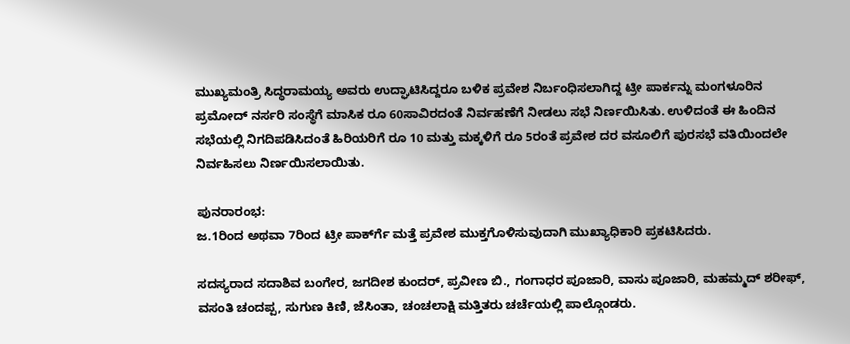ಮುಖ್ಯಮಂತ್ರಿ ಸಿದ್ಧರಾಮಯ್ಯ ಅವರು ಉದ್ಘಾಟಿಸಿದ್ದರೂ ಬಳಿಕ ಪ್ರವೇಶ ನಿರ್ಬಂಧಿಸಲಾಗಿದ್ದ ಟ್ರೀ ಪಾರ್ಕನ್ನು ಮಂಗಳೂರಿನ ಪ್ರಮೋದ್ ನರ್ಸರಿ ಸಂಸ್ಥೆಗೆ ಮಾಸಿಕ ರೂ 60ಸಾವಿರದಂತೆ ನಿರ್ವಹಣೆಗೆ ನೀಡಲು ಸಭೆ ನಿರ್ಣಯಿಸಿತು. ಉಳಿದಂತೆ ಈ ಹಿಂದಿನ ಸಭೆಯಲ್ಲಿ ನಿಗದಿಪಡಿಸಿದಂತೆ ಹಿರಿಯರಿಗೆ ರೂ 10 ಮತ್ತು ಮಕ್ಕಳಿಗೆ ರೂ 5ರಂತೆ ಪ್ರವೇಶ ದರ ವಸೂಲಿಗೆ ಪುರಸಭೆ ವತಿಯಿಂದಲೇ ನಿರ್ವಹಿಸಲು ನಿರ್ಣಯಿಸಲಾಯಿತು.

ಪುನರಾರಂಭ:
ಜ.1ರಿಂದ ಅಥವಾ 7ರಿಂದ ಟ್ರೀ ಪಾರ್ಕ್‍ಗೆ ಮತ್ತೆ ಪ್ರವೇಶ ಮುಕ್ತಗೊಳಿಸುವುದಾಗಿ ಮುಖ್ಯಾಧಿಕಾರಿ ಪ್ರಕಟಿಸಿದರು.

ಸದಸ್ಯರಾದ ಸದಾಶಿವ ಬಂಗೇರ, ಜಗದೀಶ ಕುಂದರ್, ಪ್ರವೀಣ ಬಿ., ಗಂಗಾಧರ ಪೂಜಾರಿ, ವಾಸು ಪೂಜಾರಿ, ಮಹಮ್ಮದ್ ಶರೀಫ್, ವಸಂತಿ ಚಂದಪ್ಪ, ಸುಗುಣ ಕಿಣಿ, ಜೆಸಿಂತಾ, ಚಂಚಲಾಕ್ಷಿ ಮತ್ತಿತರು ಚರ್ಚೆಯಲ್ಲಿ ಪಾಲ್ಗೊಂಡರು.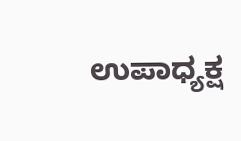ಉಪಾಧ್ಯಕ್ಷ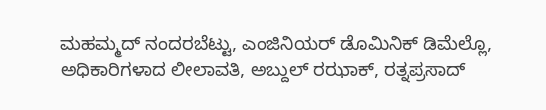ಮಹಮ್ಮದ್ ನಂದರಬೆಟ್ಟು, ಎಂಜಿನಿಯರ್ ಡೊಮಿನಿಕ್ ಡಿಮೆಲ್ಲೊ, ಅಧಿಕಾರಿಗಳಾದ ಲೀಲಾವತಿ, ಅಬ್ದುಲ್ ರಝಾಕ್, ರತ್ನಪ್ರಸಾದ್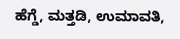ಹೆಗ್ಡೆ, ಮತ್ತಡಿ, ಉಮಾವತಿ,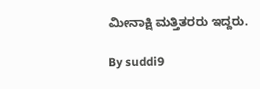ಮೀನಾಕ್ಷಿ ಮತ್ತಿತರರು ಇದ್ದರು.

By suddi9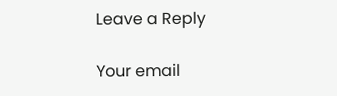Leave a Reply

Your email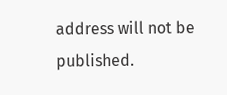address will not be published.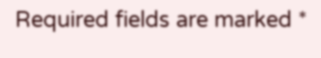Required fields are marked *